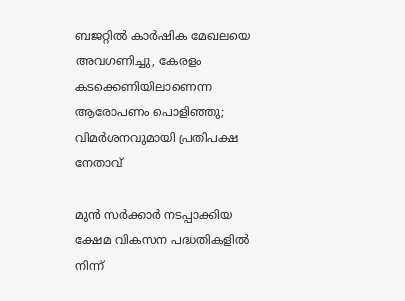ബജറ്റിൽ കാർഷിക മേഖല‍‌യെ അവഗണിച്ചു, കേരളം കടക്കെണിയിലാണെന്ന ആരോപണം പൊളിഞ്ഞു; വിമർശനവുമായി പ്രതിപക്ഷ നേതാവ്

മുൻ സർക്കാർ നടപ്പാക്കിയ ക്ഷേമ വികസന പദ്ധതികളിൽ നിന്ന്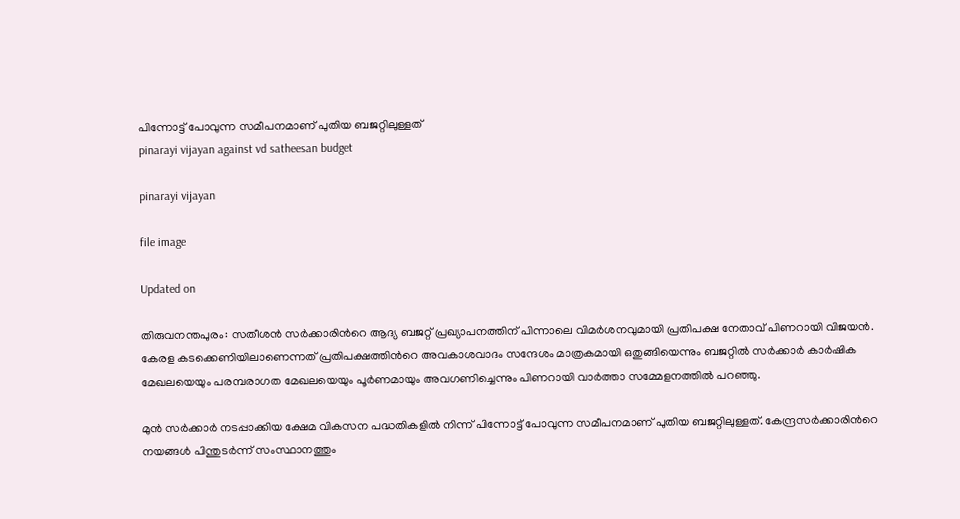പിന്നോട്ട് പോവുന്ന സമീപനമാണ് പുതിയ ബജറ്റിലുള്ളത്
pinarayi vijayan against vd satheesan budget

pinarayi vijayan

file image

Updated on

തിരുവനന്തപുരം: സതീശൻ സർക്കാരിന്‍റെ ആദ്യ ബജറ്റ് പ്രഖ്യാപനത്തിന് പിന്നാലെ വിമർശനവുമായി പ്രതിപക്ഷ നേതാവ് പിണറായി വിജയൻ. കേരള കടക്കെണിയിലാണെന്നത് പ്രതിപക്ഷത്തിന്‍റെ അവകാശവാദം സന്ദേശം മാത്രകമായി ഒതുങ്ങിയെന്നും ബജറ്റിൽ സർക്കാർ കാർഷിക മേഖലയെയും പരമ്പരാഗത മേഖലയെയും പൂർണമായും അവഗണിച്ചെന്നും പിണറായി വാർത്താ സമ്മേളനത്തിൽ പറഞ്ഞു.

മുൻ സർക്കാർ നടപ്പാക്കിയ ക്ഷേമ വികസന പദ്ധതികളിൽ നിന്ന് പിന്നോട്ട് പോവുന്ന സമീപനമാണ് പുതിയ ബജറ്റിലുള്ളത്. കേന്ദ്രസർക്കാരിന്‍റെ നയങ്ങൾ പിന്തുടർന്ന് സംസ്ഥാനത്തും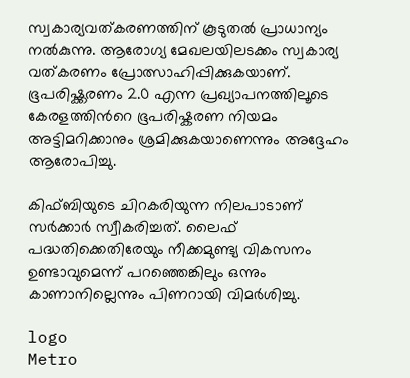സ്വകാര്യവത്കരണത്തിന് കൂടുതൽ പ്രാധാന്യം നൽകുന്നു. ആരോഗ്യ മേഖലയിലടക്കം സ്വകാര്യ വത്കരണം പ്രോത്സാഹിപ്പിക്കുകയാണ്. ഭൂപരിഷ്ക്കരണം 2.0 എന്ന പ്രഖ്യാപനത്തിലൂടെ കേരളത്തിന്‍റെ ഭൂപരിഷ്കരണ നിയമം അട്ടിമറിക്കാനും ശ്രമിക്കുകയാണെന്നും അദ്ദേഹം ആരോപിച്ചു.

കിഫ്ബിയുടെ ചിറകരിയുന്ന നിലപാടാണ് സർക്കാർ സ്വീകരിച്ചത്. ലൈഫ് പദ്ധതിക്കെതിരേയും നീക്കമുണ്ട്യ വികസനം ഉണ്ടാവുമെന്ന് പറഞ്ഞെങ്കിലും ഒന്നും കാണാനില്ലെന്നും പിണറായി വിമർശിച്ചു.

logo
Metro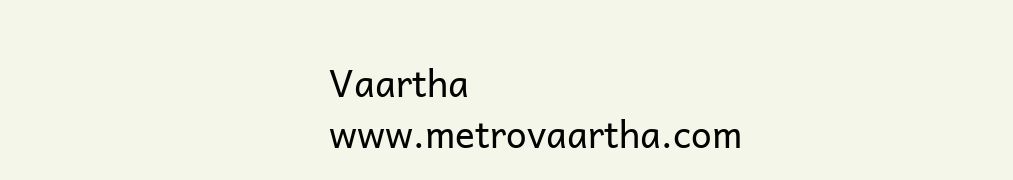Vaartha
www.metrovaartha.com